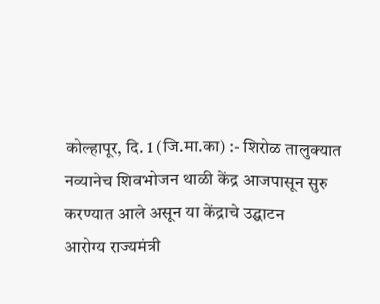कोल्हापूर, दि. 1 (जि.मा.का) :- शिरोळ तालुक्यात
नव्यानेच शिवभोजन थाळी केंद्र आजपासून सुरु करण्यात आले असून या केंद्राचे उद्घाटन
आरोग्य राज्यमंत्री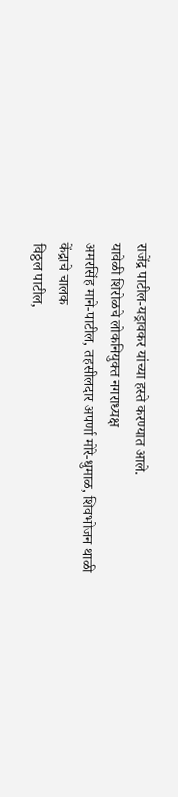राजेंद्र पाटील-यड्रावकर यांच्या हस्ते करण्यात आले.
यावेळी शिरोळचे लोकनियुक्त नगराध्यक्ष
अमरसिंह माने-पाटील, तहसीलदार अपर्णा मोरे-धुमाळ, शिवभोजन थाळी केंद्राचे चालक
विठ्ठल पाटील,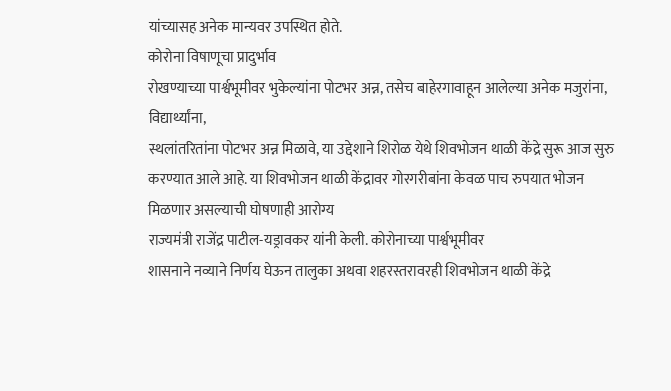यांच्यासह अनेक मान्यवर उपस्थित होते.
कोरोना विषाणूचा प्रादुर्भाव
रोखण्याच्या पार्श्वभूमीवर भुकेल्यांना पोटभर अन्न, तसेच बाहेरगावाहून आलेल्या अनेक मजुरांना, विद्यार्थ्यांना,
स्थलांतरितांना पोटभर अन्न मिळावे, या उद्देशाने शिरोळ येथे शिवभोजन थाळी केंद्रे सुरू आज सुरु
करण्यात आले आहे. या शिवभोजन थाळी केंद्रावर गोरगरीबांना केवळ पाच रुपयात भोजन
मिळणार असल्याची घोषणाही आरोग्य
राज्यमंत्री राजेंद्र पाटील-यड्रावकर यांनी केली. कोरोनाच्या पार्श्वभूमीवर
शासनाने नव्याने निर्णय घेऊन तालुका अथवा शहरस्तरावरही शिवभोजन थाळी केंद्रे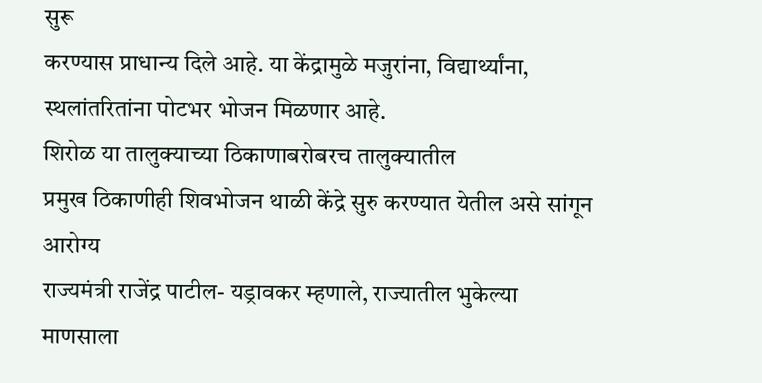सुरू
करण्यास प्राधान्य दिले आहे. या केंद्रामुळे मजुरांना, विद्यार्थ्यांना,
स्थलांतरितांना पोटभर भोजन मिळणार आहे.
शिरोळ या तालुक्याच्या ठिकाणाबरोबरच तालुक्यातील
प्रमुख ठिकाणीही शिवभोजन थाळी केंद्रे सुरु करण्यात येतील असे सांगून आरोग्य
राज्यमंत्री राजेंद्र पाटील- यड्रावकर म्हणाले, राज्यातील भुकेल्या माणसाला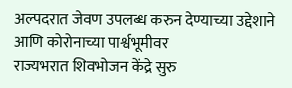अल्पदरात जेवण उपलब्ध करुन देण्याच्या उद्देशाने आणि कोरोनाच्या पार्श्वभूमीवर
राज्यभरात शिवभोजन केंद्रे सुरु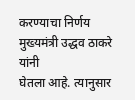करण्याचा निर्णय मुख्यमंत्री उद्धव ठाकरे यांनी
घेतला आहे. त्यानुसार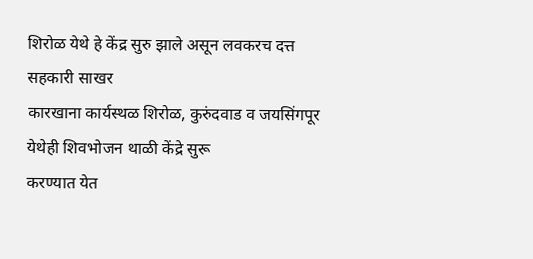शिरोळ येथे हे केंद्र सुरु झाले असून लवकरच दत्त सहकारी साखर
कारखाना कार्यस्थळ शिरोळ, कुरुंदवाड व जयसिंगपूर येथेही शिवभोजन थाळी केंद्रे सुरू
करण्यात येत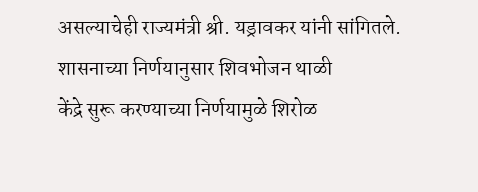असल्याचेही राज्यमंत्री श्री. यड्रावकर यांनी सांगितले.
शासनाच्या निर्णयानुसार शिवभोजन थाळी
केंद्रे सुरू करण्याच्या निर्णयामुळे शिरोळ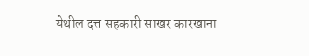येथील दत्त सहकारी साखर कारखाना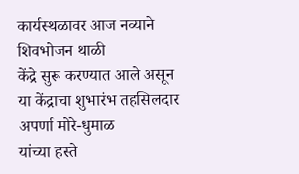कार्यस्थळावर आज नव्याने शिवभोजन थाळी
केंद्रे सुरू करण्यात आले असून या केंद्राचा शुभारंभ तहसिलदार अपर्णा मोरे-धुमाळ
यांच्या हस्ते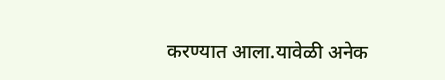करण्यात आला.यावेळी अनेक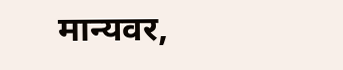मान्यवर,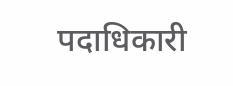पदाधिकारी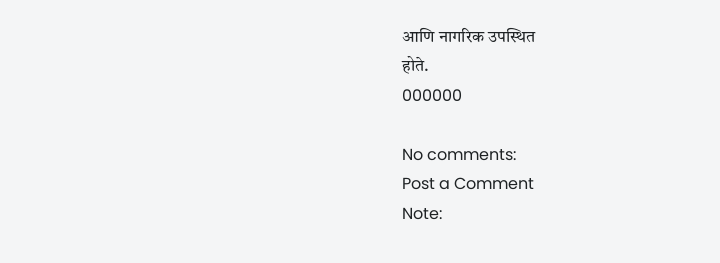आणि नागरिक उपस्थित
होते.
000000

No comments:
Post a Comment
Note: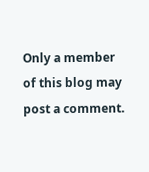Only a member of this blog may post a comment.